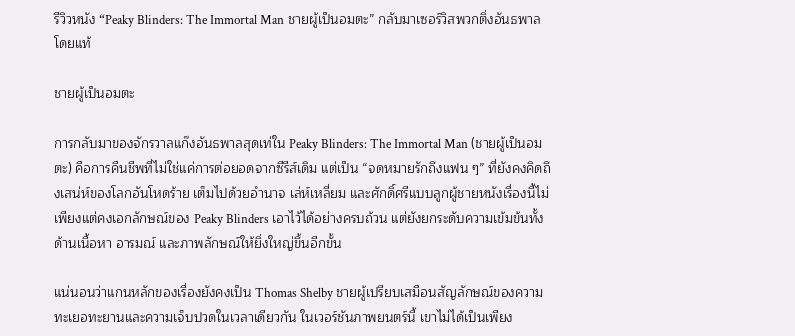รีวิวหนัง “Peaky Blinders: The Immortal Man ชายผู้เป็นอมตะ” กลับมาเซอร์วิสพวกติ่งอันธพาลโดยแท้

ชายผู้เป็นอมตะ

การกลับมาของจักรวาลแก๊งอันธพาลสุดเท่ใน Peaky Blinders: The Immortal Man (ชายผู้เป็นอมตะ) คือการคืนชีพที่ไม่ใช่แค่การต่อยอดจากซีรีส์เดิม แต่เป็น “จดหมายรักถึงแฟน ๆ” ที่ยังคงคิดถึงเสน่ห์ของโลกอันโหดร้าย เต็มไปด้วยอำนาจ เล่ห์เหลี่ยม และศักดิ์ศรีแบบลูกผู้ชายหนังเรื่องนี้ไม่เพียงแต่คงเอกลักษณ์ของ Peaky Blinders เอาไว้ได้อย่างครบถ้วน แต่ยังยกระดับความเข้มข้นทั้งด้านเนื้อหา อารมณ์ และภาพลักษณ์ให้ยิ่งใหญ่ขึ้นอีกขั้น

แน่นอนว่าแกนหลักของเรื่องยังคงเป็น Thomas Shelby ชายผู้เปรียบเสมือนสัญลักษณ์ของความทะเยอทะยานและความเจ็บปวดในเวลาเดียวกัน ในเวอร์ชันภาพยนตร์นี้ เขาไม่ได้เป็นเพียง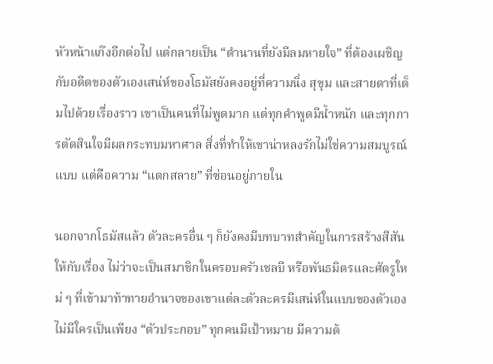หัวหน้าแก๊งอีกต่อไป แต่กลายเป็น “ตำนานที่ยังมีลมหายใจ” ที่ต้องเผชิญกับอดีตของตัวเองเสน่ห์ของโธมัสยังคงอยู่ที่ความนิ่ง สุขุม และสายตาที่เต็มไปด้วยเรื่องราว เขาเป็นคนที่ไม่พูดมาก แต่ทุกคำพูดมีน้ำหนัก และทุกการตัดสินใจมีผลกระทบมหาศาล สิ่งที่ทำให้เขาน่าหลงรักไม่ใช่ความสมบูรณ์แบบ แต่คือความ “แตกสลาย” ที่ซ่อนอยู่ภายใน

นอกจากโธมัสแล้ว ตัวละครอื่น ๆ ก็ยังคงมีบทบาทสำคัญในการสร้างสีสันให้กับเรื่อง ไม่ว่าจะเป็นสมาชิกในครอบครัวเชลบี หรือพันธมิตรและศัตรูใหม่ ๆ ที่เข้ามาท้าทายอำนาจของเขาแต่ละตัวละครมีเสน่ห์ในแบบของตัวเอง ไม่มีใครเป็นเพียง “ตัวประกอบ” ทุกคนมีเป้าหมาย มีความต้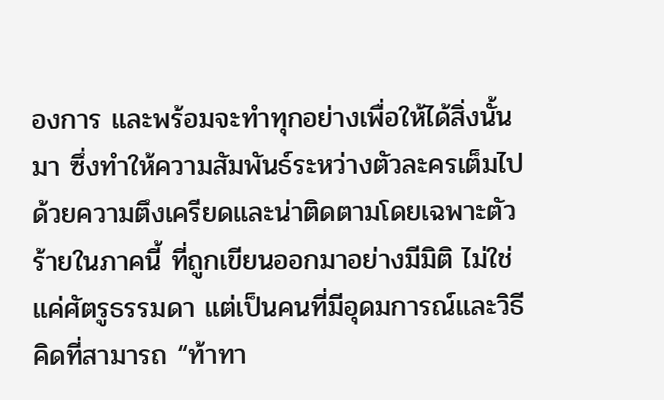องการ และพร้อมจะทำทุกอย่างเพื่อให้ได้สิ่งนั้นมา ซึ่งทำให้ความสัมพันธ์ระหว่างตัวละครเต็มไปด้วยความตึงเครียดและน่าติดตามโดยเฉพาะตัวร้ายในภาคนี้ ที่ถูกเขียนออกมาอย่างมีมิติ ไม่ใช่แค่ศัตรูธรรมดา แต่เป็นคนที่มีอุดมการณ์และวิธีคิดที่สามารถ “ท้าทา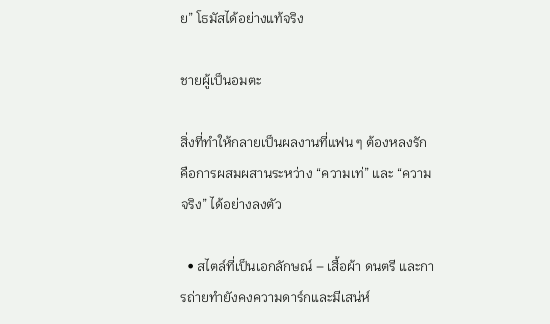ย” โธมัสได้อย่างแท้จริง

ชายผู้เป็นอมตะ

สิ่งที่ทำให้กลายเป็นผลงานที่แฟน ๆ ต้องหลงรัก คือการผสมผสานระหว่าง “ความเท่” และ “ความจริง” ได้อย่างลงตัว

  • สไตล์ที่เป็นเอกลักษณ์ – เสื้อผ้า ดนตรี และการถ่ายทำยังคงความดาร์กและมีเสน่ห์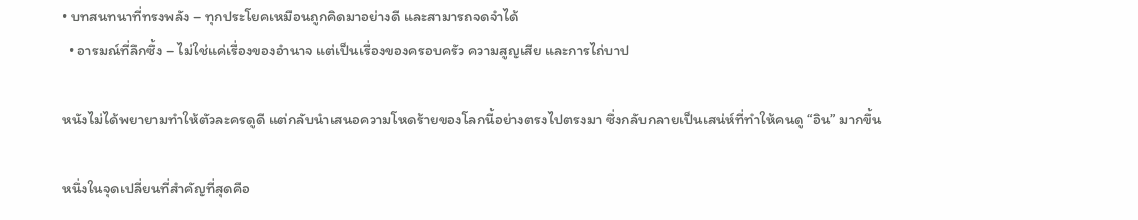• บทสนทนาที่ทรงพลัง – ทุกประโยคเหมือนถูกคิดมาอย่างดี และสามารถจดจำได้
  • อารมณ์ที่ลึกซึ้ง – ไม่ใช่แค่เรื่องของอำนาจ แต่เป็นเรื่องของครอบครัว ความสูญเสีย และการไถ่บาป

หนังไม่ได้พยายามทำให้ตัวละครดูดี แต่กลับนำเสนอความโหดร้ายของโลกนี้อย่างตรงไปตรงมา ซึ่งกลับกลายเป็นเสน่ห์ที่ทำให้คนดู “อิน” มากขึ้น

หนึ่งในจุดเปลี่ยนที่สำคัญที่สุดคือ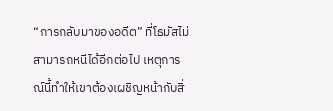“การกลับมาของอดีต” ที่โธมัสไม่สามารถหนีได้อีกต่อไป เหตุการณ์นี้ทำให้เขาต้องเผชิญหน้ากับสิ่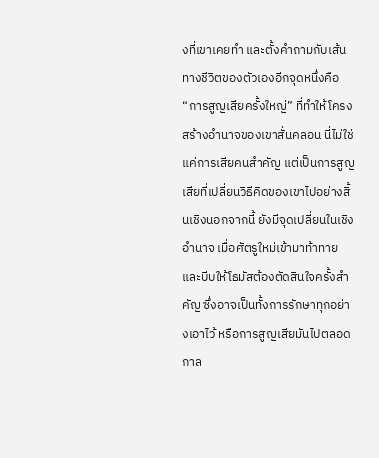งที่เขาเคยทำ และตั้งคำถามกับเส้นทางชีวิตของตัวเองอีกจุดหนึ่งคือ “การสูญเสียครั้งใหญ่” ที่ทำให้โครงสร้างอำนาจของเขาสั่นคลอน นี่ไม่ใช่แค่การเสียคนสำคัญ แต่เป็นการสูญเสียที่เปลี่ยนวิธีคิดของเขาไปอย่างสิ้นเชิงนอกจากนี้ ยังมีจุดเปลี่ยนในเชิงอำนาจ เมื่อศัตรูใหม่เข้ามาท้าทายและบีบให้โธมัสต้องตัดสินใจครั้งสำคัญ ซึ่งอาจเป็นทั้งการรักษาทุกอย่างเอาไว้ หรือการสูญเสียมันไปตลอดกาล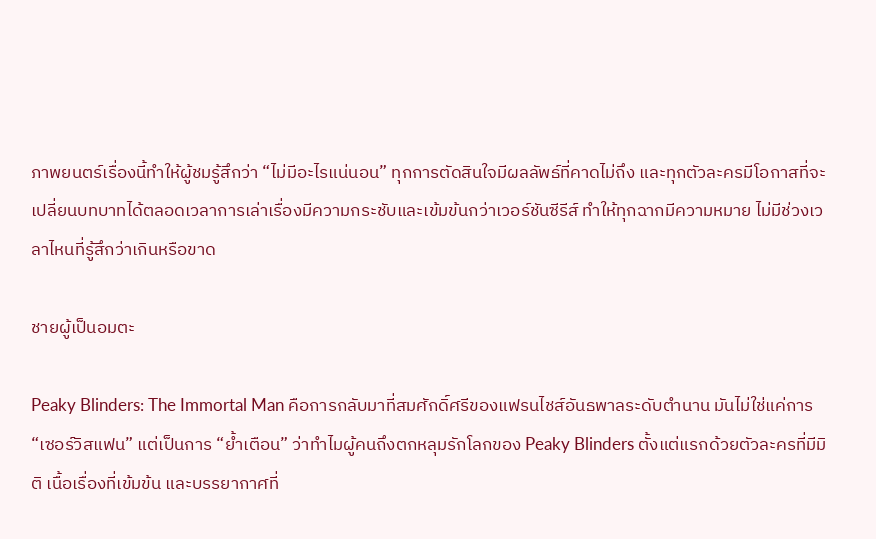ภาพยนตร์เรื่องนี้ทำให้ผู้ชมรู้สึกว่า “ไม่มีอะไรแน่นอน” ทุกการตัดสินใจมีผลลัพธ์ที่คาดไม่ถึง และทุกตัวละครมีโอกาสที่จะเปลี่ยนบทบาทได้ตลอดเวลาการเล่าเรื่องมีความกระชับและเข้มข้นกว่าเวอร์ชันซีรีส์ ทำให้ทุกฉากมีความหมาย ไม่มีช่วงเวลาไหนที่รู้สึกว่าเกินหรือขาด

ชายผู้เป็นอมตะ

Peaky Blinders: The Immortal Man คือการกลับมาที่สมศักดิ์ศรีของแฟรนไชส์อันธพาลระดับตำนาน มันไม่ใช่แค่การ “เซอร์วิสแฟน” แต่เป็นการ “ย้ำเตือน” ว่าทำไมผู้คนถึงตกหลุมรักโลกของ Peaky Blinders ตั้งแต่แรกด้วยตัวละครที่มีมิติ เนื้อเรื่องที่เข้มข้น และบรรยากาศที่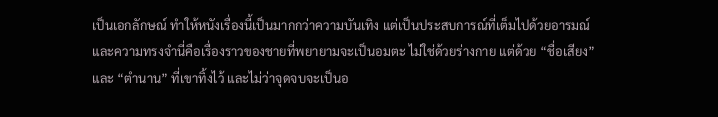เป็นเอกลักษณ์ ทำให้หนังเรื่องนี้เป็นมากกว่าความบันเทิง แต่เป็นประสบการณ์ที่เต็มไปด้วยอารมณ์และความทรงจำนี่คือเรื่องราวของชายที่พยายามจะเป็นอมตะ ไม่ใช่ด้วยร่างกาย แต่ด้วย “ชื่อเสียง” และ “ตำนาน” ที่เขาทิ้งไว้ และไม่ว่าจุดจบจะเป็นอ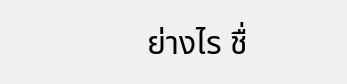ย่างไร ชื่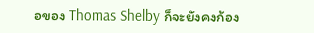อของ Thomas Shelby ก็จะยังคงก้อง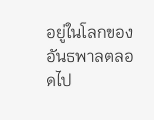อยู่ในโลกของอันธพาลตลอดไป